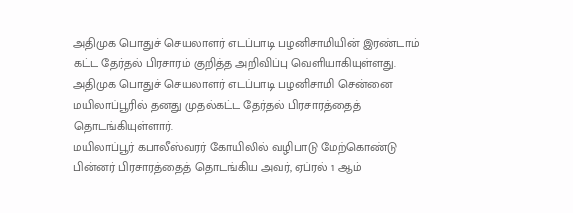அதிமுக பொதுச் செயலாளர் எடப்பாடி பழனிசாமியின் இரண்டாம் கட்ட தேர்தல் பிரசாரம் குறித்த அறிவிப்பு வெளியாகியுள்ளது.
அதிமுக பொதுச் செயலாளர் எடப்பாடி பழனிசாமி சென்னை மயிலாப்பூரில் தனது முதல்கட்ட தேர்தல் பிரசாரத்தைத் தொடங்கியுள்ளார்.
மயிலாப்பூர் கபாலீஸ்வரர் கோயிலில் வழிபாடு மேற்கொண்டு பின்னர் பிரசாரத்தைத் தொடங்கிய அவர், ஏப்ரல் 1 ஆம்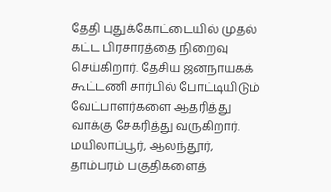தேதி புதுக்கோட்டையில் முதல் கட்ட பிரசாரத்தை நிறைவு செய்கிறார். தேசிய ஜனநாயகக் கூட்டணி சார்பில் போட்டியிடும் வேட்பாளர்களை ஆதரித்து வாக்கு சேகரித்து வருகிறார்.
மயிலாப்பூர், ஆலந்தூர், தாம்பரம் பகுதிகளைத்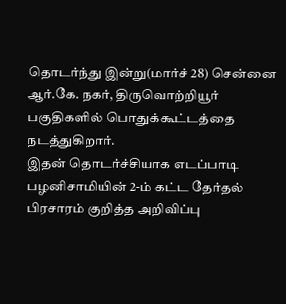தொடர்ந்து இன்று(மார்ச் 28) சென்னை ஆர்.கே. நகர், திருவொற்றியூர் பகுதிகளில் பொதுக்கூட்டத்தை நடத்துகிறார்.
இதன் தொடர்ச்சியாக எடப்பாடி பழனிசாமியின் 2-ம் கட்ட தேர்தல் பிரசாரம் குறித்த அறிவிப்பு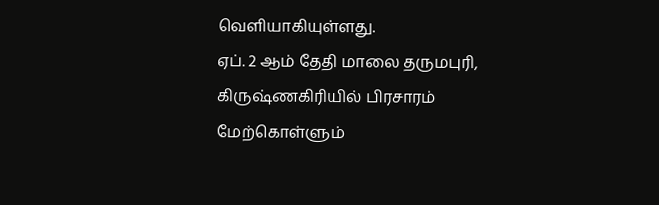வெளியாகியுள்ளது.
ஏப். 2 ஆம் தேதி மாலை தருமபுரி, கிருஷ்ணகிரியில் பிரசாரம் மேற்கொள்ளும்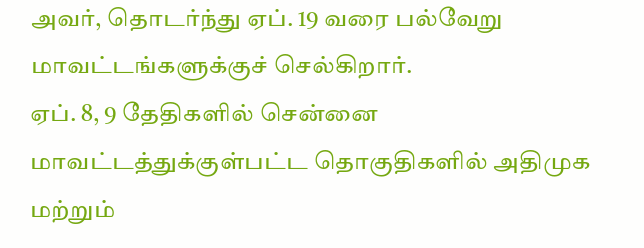அவர், தொடர்ந்து ஏப். 19 வரை பல்வேறு மாவட்டங்களுக்குச் செல்கிறார்.
ஏப். 8, 9 தேதிகளில் சென்னை மாவட்டத்துக்குள்பட்ட தொகுதிகளில் அதிமுக மற்றும்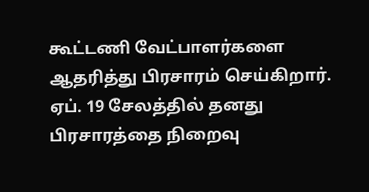கூட்டணி வேட்பாளர்களை ஆதரித்து பிரசாரம் செய்கிறார்.
ஏப். 19 சேலத்தில் தனது பிரசாரத்தை நிறைவு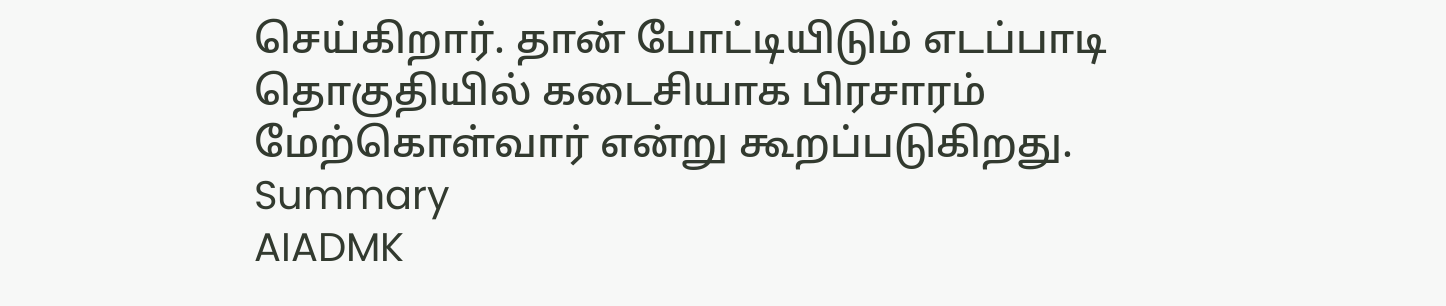செய்கிறார். தான் போட்டியிடும் எடப்பாடி தொகுதியில் கடைசியாக பிரசாரம் மேற்கொள்வார் என்று கூறப்படுகிறது.
Summary
AIADMK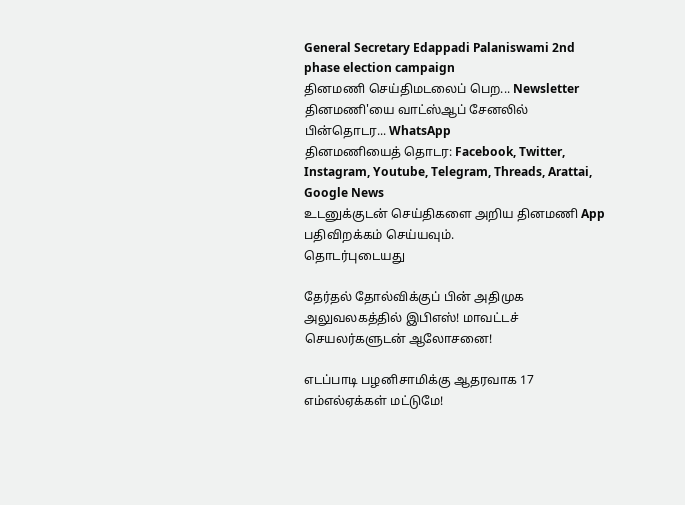General Secretary Edappadi Palaniswami 2nd phase election campaign
தினமணி செய்திமடலைப் பெற... Newsletter
தினமணி'யை வாட்ஸ்ஆப் சேனலில் பின்தொடர... WhatsApp
தினமணியைத் தொடர: Facebook, Twitter, Instagram, Youtube, Telegram, Threads, Arattai, Google News
உடனுக்குடன் செய்திகளை அறிய தினமணி App பதிவிறக்கம் செய்யவும்.
தொடர்புடையது

தேர்தல் தோல்விக்குப் பின் அதிமுக அலுவலகத்தில் இபிஎஸ்! மாவட்டச் செயலர்களுடன் ஆலோசனை!

எடப்பாடி பழனிசாமிக்கு ஆதரவாக 17 எம்எல்ஏக்கள் மட்டுமே!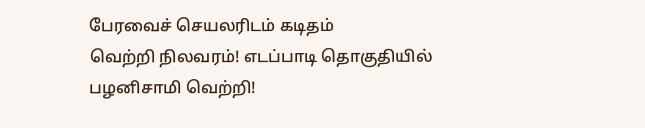பேரவைச் செயலரிடம் கடிதம்
வெற்றி நிலவரம்! எடப்பாடி தொகுதியில் பழனிசாமி வெற்றி!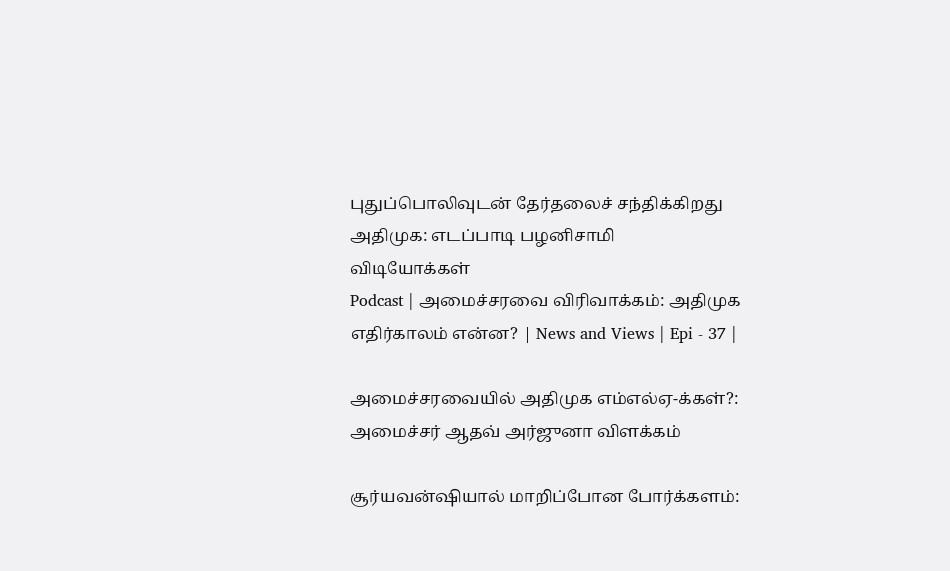புதுப்பொலிவுடன் தேர்தலைச் சந்திக்கிறது அதிமுக: எடப்பாடி பழனிசாமி
விடியோக்கள்
Podcast | அமைச்சரவை விரிவாக்கம்: அதிமுக எதிர்காலம் என்ன? | News and Views | Epi - 37 |

அமைச்சரவையில் அதிமுக எம்எல்ஏ-க்கள்?: அமைச்சர் ஆதவ் அர்ஜுனா விளக்கம்

சூர்யவன்ஷியால் மாறிப்போன போர்க்களம்: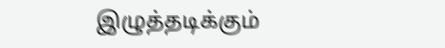இழுத்தடிக்கும்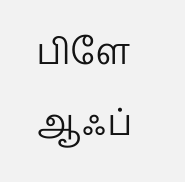பிளே ஆஃப்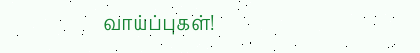வாய்ப்புகள்!